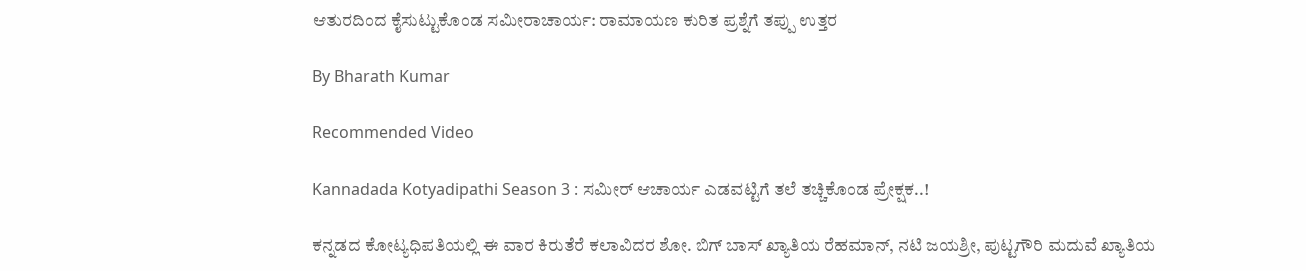ಆತುರದಿಂದ ಕೈಸುಟ್ಟುಕೊಂಡ ಸಮೀರಾಚಾರ್ಯ: ರಾಮಾಯಣ ಕುರಿತ ಪ್ರಶ್ನೆಗೆ ತಪ್ಪು ಉತ್ತರ

By Bharath Kumar

Recommended Video

Kannadada Kotyadipathi Season 3 : ಸಮೀರ್ ಆಚಾರ್ಯ ಎಡವಟ್ಟಿಗೆ ತಲೆ ತಚ್ಚಿಕೊಂಡ ಪ್ರೇಕ್ಷಕ..!

ಕನ್ನಡದ ಕೋಟ್ಯಧಿಪತಿಯಲ್ಲಿ ಈ ವಾರ ಕಿರುತೆರೆ ಕಲಾವಿದರ ಶೋ. ಬಿಗ್ ಬಾಸ್ ಖ್ಯಾತಿಯ ರೆಹಮಾನ್, ನಟಿ ಜಯಶ್ರೀ, ಪುಟ್ಟಗೌರಿ ಮದುವೆ ಖ್ಯಾತಿಯ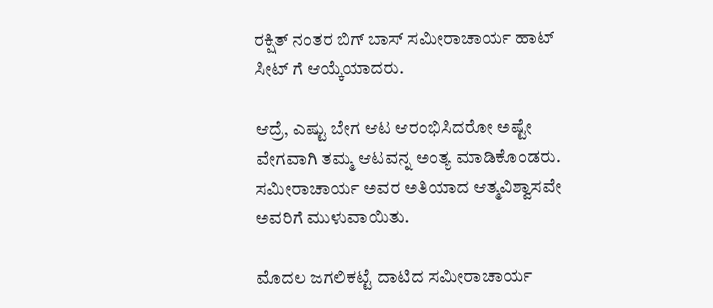ರಕ್ಷಿತ್ ನಂತರ ಬಿಗ್ ಬಾಸ್ ಸಮೀರಾಚಾರ್ಯ ಹಾಟ್ ಸೀಟ್ ಗೆ ಆಯ್ಕೆಯಾದರು.

ಆದ್ರೆ, ಎಷ್ಟು ಬೇಗ ಆಟ ಆರಂಭಿಸಿದರೋ ಅಷ್ಟೇ ವೇಗವಾಗಿ ತಮ್ಮ ಆಟವನ್ನ ಅಂತ್ಯ ಮಾಡಿಕೊಂಡರು. ಸಮೀರಾಚಾರ್ಯ ಅವರ ಅತಿಯಾದ ಆತ್ಮವಿಶ್ವಾಸವೇ ಅವರಿಗೆ ಮುಳುವಾಯಿತು.

ಮೊದಲ ಜಗಲಿಕಟ್ಟೆ ದಾಟಿದ ಸಮೀರಾಚಾರ್ಯ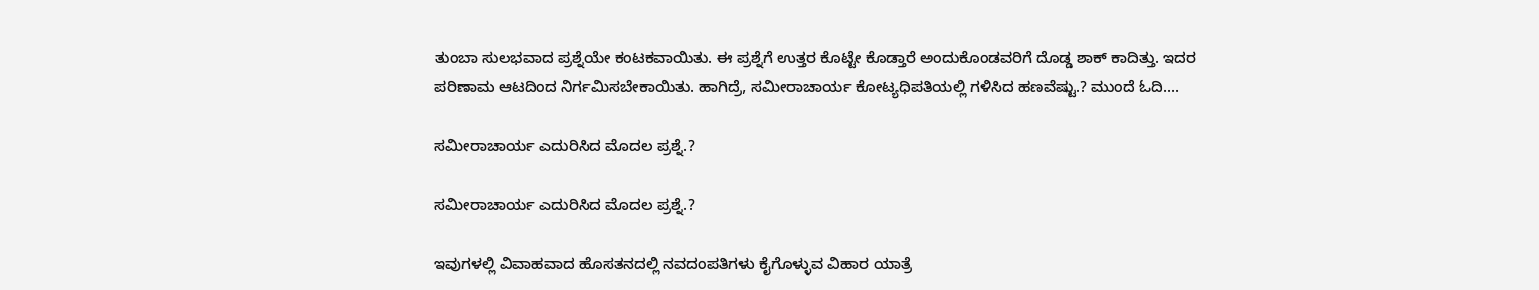ತುಂಬಾ ಸುಲಭವಾದ ಪ್ರಶ್ನೆಯೇ ಕಂಟಕವಾಯಿತು. ಈ ಪ್ರಶ್ನೆಗೆ ಉತ್ತರ ಕೊಟ್ಟೇ ಕೊಡ್ತಾರೆ ಅಂದುಕೊಂಡವರಿಗೆ ದೊಡ್ಡ ಶಾಕ್ ಕಾದಿತ್ತು. ಇದರ ಪರಿಣಾಮ ಆಟದಿಂದ ನಿರ್ಗಮಿಸಬೇಕಾಯಿತು. ಹಾಗಿದ್ರೆ, ಸಮೀರಾಚಾರ್ಯ ಕೋಟ್ಯಧಿಪತಿಯಲ್ಲಿ ಗಳಿಸಿದ ಹಣವೆಷ್ಟು.? ಮುಂದೆ ಓದಿ....

ಸಮೀರಾಚಾರ್ಯ ಎದುರಿಸಿದ ಮೊದಲ ಪ್ರಶ್ನೆ.?

ಸಮೀರಾಚಾರ್ಯ ಎದುರಿಸಿದ ಮೊದಲ ಪ್ರಶ್ನೆ.?

ಇವುಗಳಲ್ಲಿ ವಿವಾಹವಾದ ಹೊಸತನದಲ್ಲಿ ನವದಂಪತಿಗಳು ಕೈಗೊಳ್ಳುವ ವಿಹಾರ ಯಾತ್ರೆ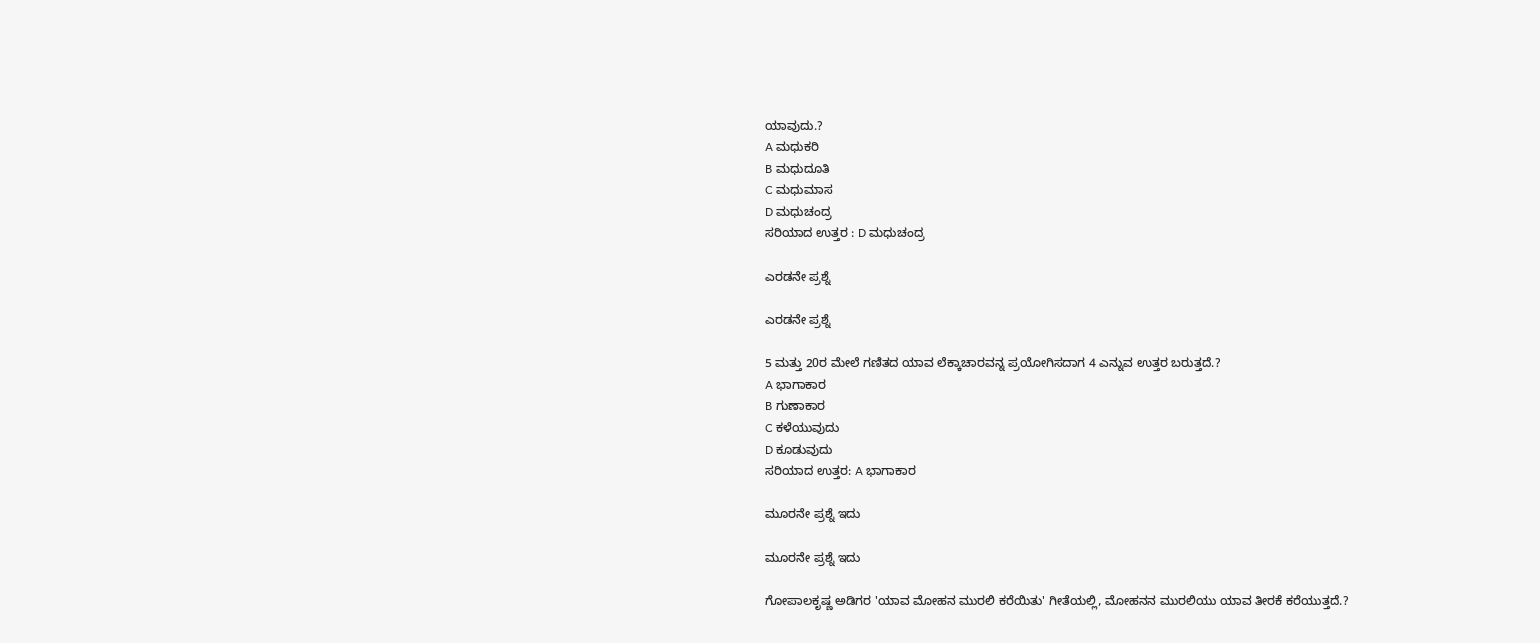ಯಾವುದು.?
A ಮಧುಕರಿ
B ಮಧುದೂತಿ
C ಮಧುಮಾಸ
D ಮಧುಚಂದ್ರ
ಸರಿಯಾದ ಉತ್ತರ : D ಮಧುಚಂದ್ರ

ಎರಡನೇ ಪ್ರಶ್ನೆ

ಎರಡನೇ ಪ್ರಶ್ನೆ

5 ಮತ್ತು 20ರ ಮೇಲೆ ಗಣಿತದ ಯಾವ ಲೆಕ್ಕಾಚಾರವನ್ನ ಪ್ರಯೋಗಿಸದಾಗ 4 ಎನ್ನುವ ಉತ್ತರ ಬರುತ್ತದೆ.?
A ಭಾಗಾಕಾರ
B ಗುಣಾಕಾರ
C ಕಳೆಯುವುದು
D ಕೂಡುವುದು
ಸರಿಯಾದ ಉತ್ತರ: A ಭಾಗಾಕಾರ

ಮೂರನೇ ಪ್ರಶ್ನೆ ಇದು

ಮೂರನೇ ಪ್ರಶ್ನೆ ಇದು

ಗೋಪಾಲಕೃಷ್ಣ ಅಡಿಗರ 'ಯಾವ ಮೋಹನ ಮುರಲಿ ಕರೆಯಿತು' ಗೀತೆಯಲ್ಲಿ, ಮೋಹನನ ಮುರಲಿಯು ಯಾವ ತೀರಕೆ ಕರೆಯುತ್ತದೆ.?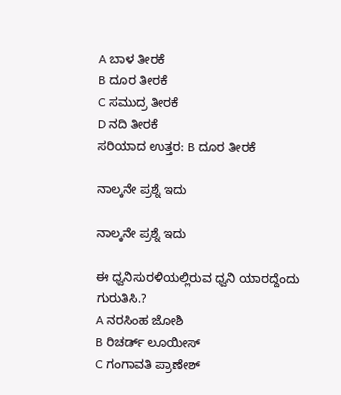A ಬಾಳ ತೀರಕೆ
B ದೂರ ತೀರಕೆ
C ಸಮುದ್ರ ತೀರಕೆ
D ನದಿ ತೀರಕೆ
ಸರಿಯಾದ ಉತ್ತರ: B ದೂರ ತೀರಕೆ

ನಾಲ್ಕನೇ ಪ್ರಶ್ನೆ ಇದು

ನಾಲ್ಕನೇ ಪ್ರಶ್ನೆ ಇದು

ಈ ಧ್ವನಿಸುರಳಿಯಲ್ಲಿರುವ ಧ್ವನಿ ಯಾರದ್ದೆಂದು ಗುರುತಿಸಿ.?
A ನರಸಿಂಹ ಜೋಶಿ
B ರಿಚರ್ಡ್ ಲೂಯೀಸ್
C ಗಂಗಾವತಿ ಪ್ರಾಣೇಶ್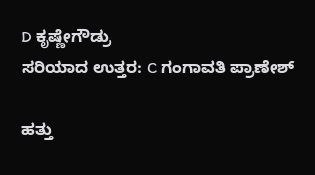D ಕೃಷ್ಣೇಗೌಡ್ರು
ಸರಿಯಾದ ಉತ್ತರ: C ಗಂಗಾವತಿ ಪ್ರಾಣೇಶ್

ಹತ್ತು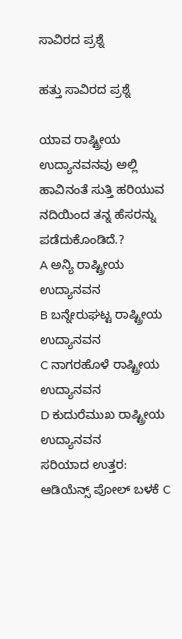ಸಾವಿರದ ಪ್ರಶ್ನೆ

ಹತ್ತು ಸಾವಿರದ ಪ್ರಶ್ನೆ

ಯಾವ ರಾಷ್ಟ್ರೀಯ ಉದ್ಯಾನವನವು ಅಲ್ಲಿ ಹಾವಿನಂತೆ ಸುತ್ತಿ ಹರಿಯುವ ನದಿಯಿಂದ ತನ್ನ ಹೆಸರನ್ನು ಪಡೆದುಕೊಂಡಿದೆ.?
A ಅನ್ಯಿ ರಾಷ್ಟ್ರೀಯ ಉದ್ಯಾನವನ
B ಬನ್ನೇರುಘಟ್ಟ ರಾಷ್ಟ್ರೀಯ ಉದ್ಯಾನವನ
C ನಾಗರಹೊಳೆ ರಾಷ್ಟ್ರೀಯ ಉದ್ಯಾನವನ
D ಕುದುರೆಮುಖ ರಾಷ್ಟ್ರೀಯ ಉದ್ಯಾನವನ
ಸರಿಯಾದ ಉತ್ತರ: ಆಡಿಯೆನ್ಸ್ ಪೋಲ್ ಬಳಕೆ C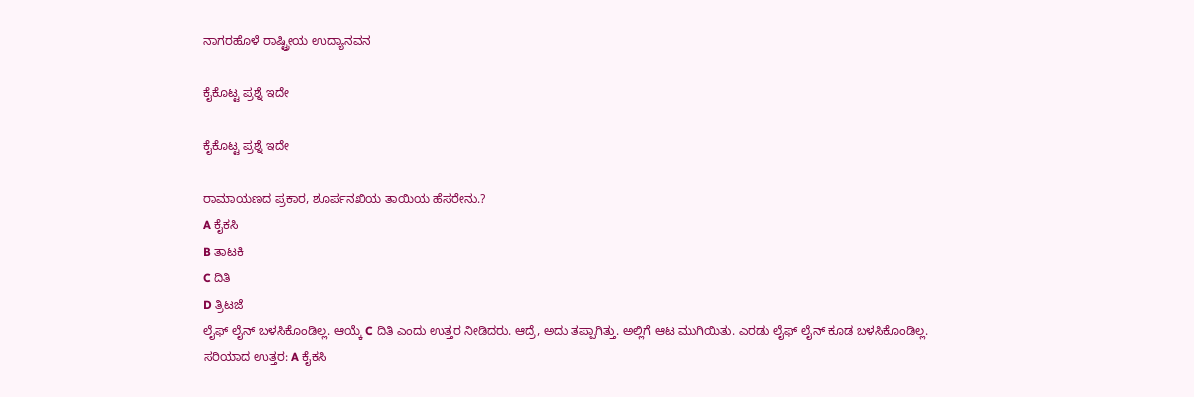ನಾಗರಹೊಳೆ ರಾಷ್ಟ್ರೀಯ ಉದ್ಯಾನವನ

ಕೈಕೊಟ್ಟ ಪ್ರಶ್ನೆ ಇದೇ

ಕೈಕೊಟ್ಟ ಪ್ರಶ್ನೆ ಇದೇ

ರಾಮಾಯಣದ ಪ್ರಕಾರ, ಶೂರ್ಪನಖಿಯ ತಾಯಿಯ ಹೆಸರೇನು.?
A ಕೈಕಸಿ
B ತಾಟಕಿ
C ದಿತಿ
D ತ್ರಿಟಜೆ
ಲೈಫ್ ಲೈನ್ ಬಳಸಿಕೊಂಡಿಲ್ಲ. ಆಯ್ಕೆ C ದಿತಿ ಎಂದು ಉತ್ತರ ನೀಡಿದರು. ಆದ್ರೆ, ಅದು ತಪ್ಪಾಗಿತ್ತು. ಅಲ್ಲಿಗೆ ಆಟ ಮುಗಿಯಿತು. ಎರಡು ಲೈಫ್ ಲೈನ್ ಕೂಡ ಬಳಸಿಕೊಂಡಿಲ್ಲ.
ಸರಿಯಾದ ಉತ್ತರ: A ಕೈಕಸಿ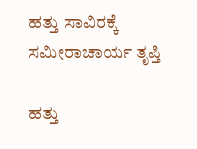ಹತ್ತು ಸಾವಿರಕ್ಕೆ ಸಮೀರಾಚಾರ್ಯ ತೃಪ್ತಿ

ಹತ್ತು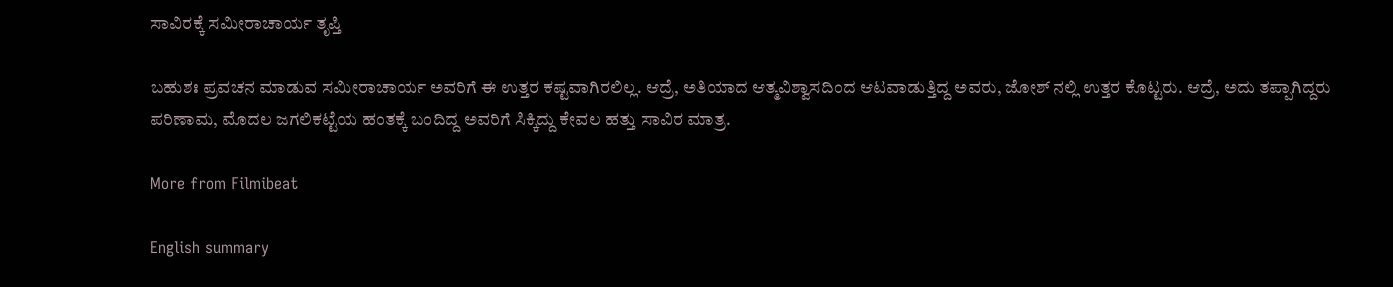ಸಾವಿರಕ್ಕೆ ಸಮೀರಾಚಾರ್ಯ ತೃಪ್ತಿ

ಬಹುಶಃ ಪ್ರವಚನ ಮಾಡುವ ಸಮೀರಾಚಾರ್ಯ ಅವರಿಗೆ ಈ ಉತ್ತರ ಕಷ್ಟವಾಗಿರಲಿಲ್ಲ. ಆದ್ರೆ, ಅತಿಯಾದ ಆತ್ಮವಿಶ್ವಾಸದಿಂದ ಆಟವಾಡುತ್ತಿದ್ದ ಅವರು, ಜೋಶ್ ನಲ್ಲಿ ಉತ್ತರ ಕೊಟ್ಟರು. ಆದ್ರೆ, ಅದು ತಪ್ಪಾಗಿದ್ದರು ಪರಿಣಾಮ, ಮೊದಲ ಜಗಲಿಕಟ್ಟೆಯ ಹಂತಕ್ಕೆ ಬಂದಿದ್ದ ಅವರಿಗೆ ಸಿಕ್ಕಿದ್ದು ಕೇವಲ ಹತ್ತು ಸಾವಿರ ಮಾತ್ರ.

More from Filmibeat

English summary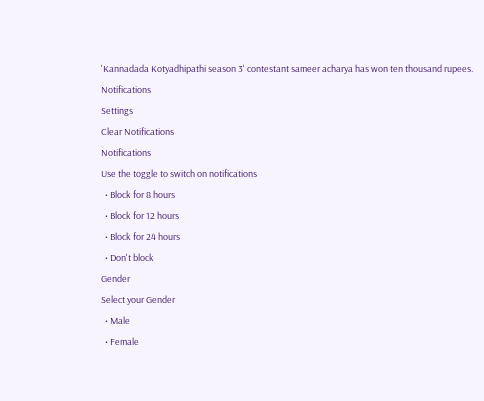'Kannadada Kotyadhipathi season 3' contestant sameer acharya has won ten thousand rupees.
Notifications
Settings
Clear Notifications
Notifications
Use the toggle to switch on notifications
  • Block for 8 hours
  • Block for 12 hours
  • Block for 24 hours
  • Don't block
Gender
Select your Gender
  • Male
  • Female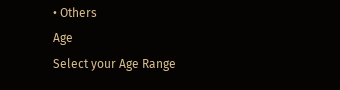• Others
Age
Select your Age Range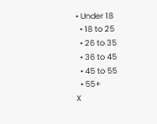• Under 18
  • 18 to 25
  • 26 to 35
  • 36 to 45
  • 45 to 55
  • 55+
X